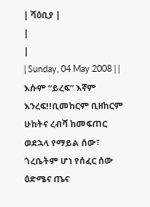| ሻዕቢያ |
|
|
| Sunday, 04 May 2008 | |
እሱም “ይረፍ” እኛም እንረፍ!!ቢመከርም ቢዘከርም ሁከትና ረብሻ ከመፍጠር ወደኋላ የማይል ሰው፣ ጎረቤትም ሆነ የሰፈር ሰው ዕድሜና ጤና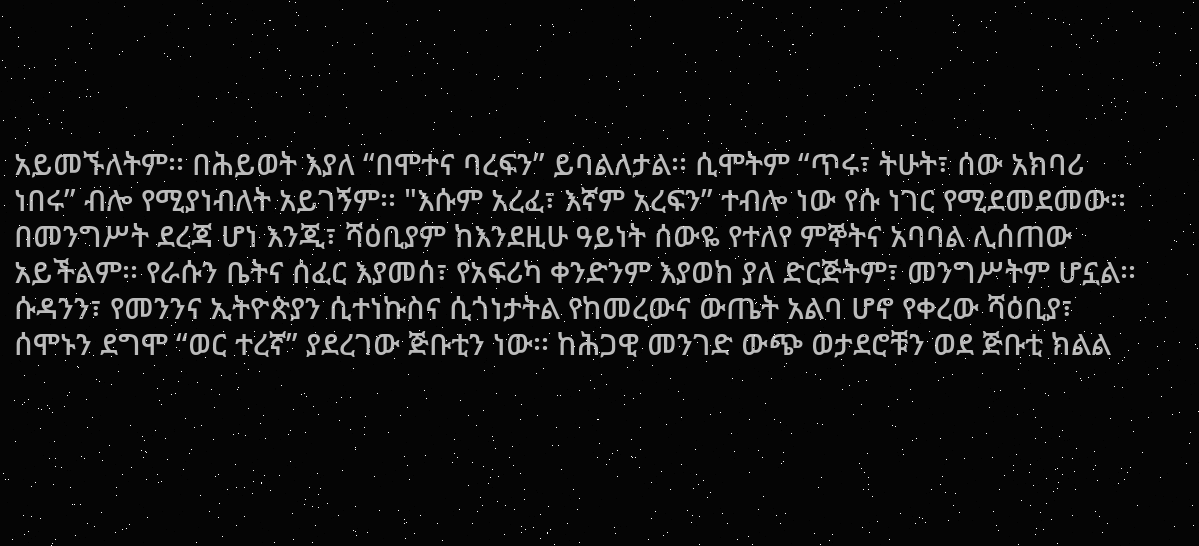አይመኙለትም፡፡ በሕይወት እያለ “በሞተና ባረፍን” ይባልለታል፡፡ ሲሞትም “ጥሩ፣ ትሁት፣ ሰው አክባሪ ነበሩ” ብሎ የሚያነብለት አይገኝም፡፡ "እሱም አረፈ፣ እኛም አረፍን” ተብሎ ነው የሱ ነገር የሚደመደመው፡፡ በመንግሥት ደረጃ ሆነ እንጂ፣ ሻዕቢያም ከእንደዚሁ ዓይነት ሰውዬ የተለየ ምኞትና አባባል ሊሰጠው አይችልም፡፡ የራሱን ቤትና ሰፈር እያመሰ፣ የአፍሪካ ቀንድንም እያወከ ያለ ድርጅትም፣ መንግሥትም ሆኗል፡፡ ሱዳንን፣ የመንንና ኢትዮጵያን ሲተነኩስና ሲጎነታትል የከመረውና ውጤት አልባ ሆኖ የቀረው ሻዕቢያ፣ ሰሞኑን ደግሞ “ወር ተረኛ” ያደረገው ጅቡቲን ነው፡፡ ከሕጋዊ መንገድ ውጭ ወታደሮቹን ወደ ጅቡቲ ክልል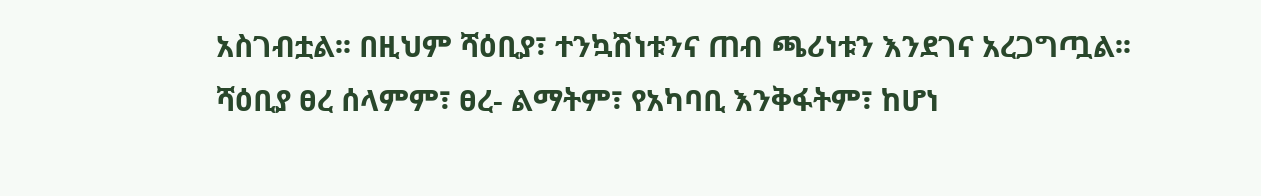አስገብቷል፡፡ በዚህም ሻዕቢያ፣ ተንኳሽነቱንና ጠብ ጫሪነቱን እንደገና አረጋግጧል፡፡ ሻዕቢያ ፀረ ሰላምም፣ ፀረ- ልማትም፣ የአካባቢ እንቅፋትም፣ ከሆነ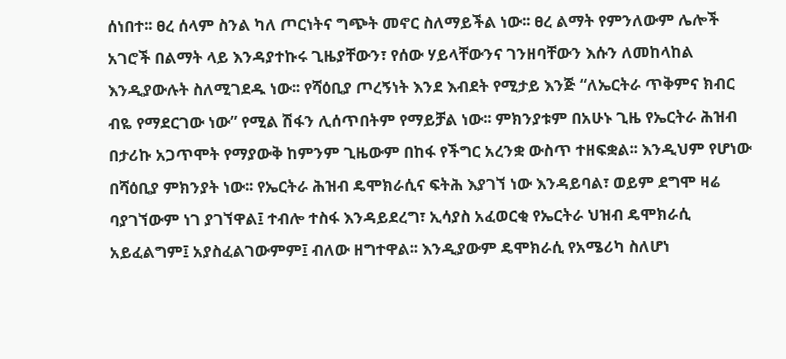ሰነበተ፡፡ ፀረ ሰላም ስንል ካለ ጦርነትና ግጭት መኖር ስለማይችል ነው፡፡ ፀረ ልማት የምንለውም ሌሎች አገሮች በልማት ላይ እንዳያተኩሩ ጊዜያቸውን፣ የሰው ሃይላቸውንና ገንዘባቸውን እሱን ለመከላከል እንዲያውሉት ስለሚገደዱ ነው፡፡ የሻዕቢያ ጦረኝነት እንደ እብደት የሚታይ እንጅ “ለኤርትራ ጥቅምና ክብር ብዬ የማደርገው ነው” የሚል ሽፋን ሊሰጥበትም የማይቻል ነው፡፡ ምክንያቱም በአሁኑ ጊዜ የኤርትራ ሕዝብ በታሪኩ አጋጥሞት የማያውቅ ከምንም ጊዜውም በከፋ የችግር አረንቋ ውስጥ ተዘፍቋል፡፡ እንዲህም የሆነው በሻዕቢያ ምክንያት ነው፡፡ የኤርትራ ሕዝብ ዴሞክራሲና ፍትሕ እያገኘ ነው እንዳይባል፣ ወይም ደግሞ ዛሬ ባያገኘውም ነገ ያገኘዋል፤ ተብሎ ተስፋ እንዳይደረግ፣ ኢሳያስ አፈወርቂ የኤርትራ ህዝብ ዴሞክራሲ አይፈልግም፤ አያስፈልገውምም፤ ብለው ዘግተዋል፡፡ እንዲያውም ዴሞክራሲ የአሜሪካ ስለሆነ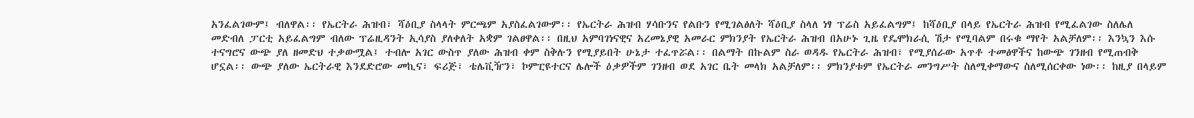አንፈልገውም፤ ብለዋል፡፡ የኤርትራ ሕዝብ፣ ሻዕቢያ ስላላት ምርጫም አያስፈልገውም፡፡ የኤርትራ ሕዝብ ሃሳቡንና የልቡን የሚገልፅለት ሻዕቢያ ስላለ ነፃ ፕሬስ አይፈልግም፤ ከሻዕቢያ በላይ የኤርትራ ሕዝብ የሚፈልገው ስለሌለ መድብለ ፓርቲ አይፈልግም ብለው ፕሬዚዳንት ኢሳያስ ያለቀለት አቋም ገልፀዋል፡፡ በዚህ አምባገነናዊና አረመኔያዊ አመራር ምክንያት የኤርትራ ሕዝብ በአሁኑ ጊዜ የዴሞክራሲ ሽታ የሚባልም በሩቁ ማየት አልቻለም፡፡ እንኳን እሱ ተናግሮና ውጭ ያለ ዘመድህ ተቃውሟል፤ ተብሎ አገር ውስጥ ያለው ሕዝብ ቀም ስቅሉን የሚያይበት ሁኔታ ተፈጥሯል፡፡ በልማት በኩልም ስራ ወዳዱ የኤርትራ ሕዝብ፣ የሚያሰራው አጥቶ ተመፅዋችና ከውጭ ገንዘብ የሚጠብቅ ሆኗል፡፡ ውጭ ያለው ኤርትራዊ እንደድሮው መኪና፣ ፍሪጅ፣ ቴሌቪዥን፣ ኮምፒዩተርና ሌሎች ዕቃዎችም ገንዘብ ወደ አገር ቤት መላክ አልቻለም፡፡ ምክንያቱም የኤርትራ መንግሥት ስለሚቀማውና ስለሚሰርቀው ነው፡፡ ከዚያ በላይም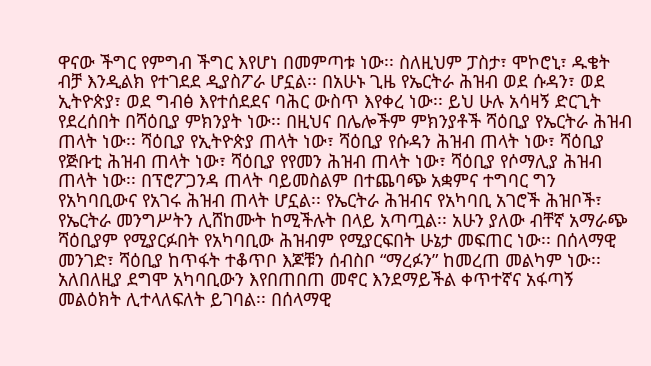ዋናው ችግር የምግብ ችግር እየሆነ በመምጣቱ ነው፡፡ ስለዚህም ፓስታ፣ ሞኮሮኒ፣ ዱቄት ብቻ እንዲልክ የተገደደ ዲያስፖራ ሆኗል፡፡ በአሁኑ ጊዜ የኤርትራ ሕዝብ ወደ ሱዳን፣ ወደ ኢትዮጵያ፣ ወደ ግብፅ እየተሰደደና ባሕር ውስጥ እየቀረ ነው፡፡ ይህ ሁሉ አሳዛኝ ድርጊት የደረሰበት በሻዕቢያ ምክንያት ነው፡፡ በዚህና በሌሎችም ምክንያቶች ሻዕቢያ የኤርትራ ሕዝብ ጠላት ነው፡፡ ሻዕቢያ የኢትዮጵያ ጠላት ነው፣ ሻዕቢያ የሱዳን ሕዝብ ጠላት ነው፣ ሻዕቢያ የጅቡቲ ሕዝብ ጠላት ነው፣ ሻዕቢያ የየመን ሕዝብ ጠላት ነው፣ ሻዕቢያ የሶማሊያ ሕዝብ ጠላት ነው፡፡ በፕሮፖጋንዳ ጠላት ባይመስልም በተጨባጭ አቋምና ተግባር ግን የአካባቢውና የአገሩ ሕዝብ ጠላት ሆኗል፡፡ የኤርትራ ሕዝብና የአካባቢ አገሮች ሕዝቦች፣ የኤርትራ መንግሥትን ሊሸከሙት ከሚችሉት በላይ አጣጧል፡፡ አሁን ያለው ብቸኛ አማራጭ ሻዕቢያም የሚያርፉበት የአካባቢው ሕዝብም የሚያርፍበት ሁኔታ መፍጠር ነው፡፡ በሰላማዊ መንገድ፣ ሻዕቢያ ከጥፋት ተቆጥቦ እጆቹን ሰብስቦ “ማረፉን” ከመረጠ መልካም ነው፡፡ አለበለዚያ ደግሞ አካባቢውን እየበጠበጠ መኖር እንደማይችል ቀጥተኛና አፋጣኝ መልዕክት ሊተላለፍለት ይገባል፡፡ በሰላማዊ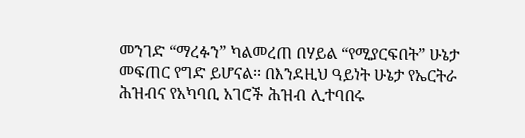መንገድ “ማረፉን” ካልመረጠ በሃይል “የሚያርፍበት” ሁኔታ መፍጠር የግድ ይሆናል፡፡ በእንደዚህ ዓይነት ሁኔታ የኤርትራ ሕዝብና የአካባቢ አገሮች ሕዝብ ሊተባበሩ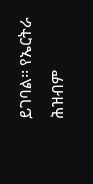ይገባል፡፡ የኤርትራ ሕዝብም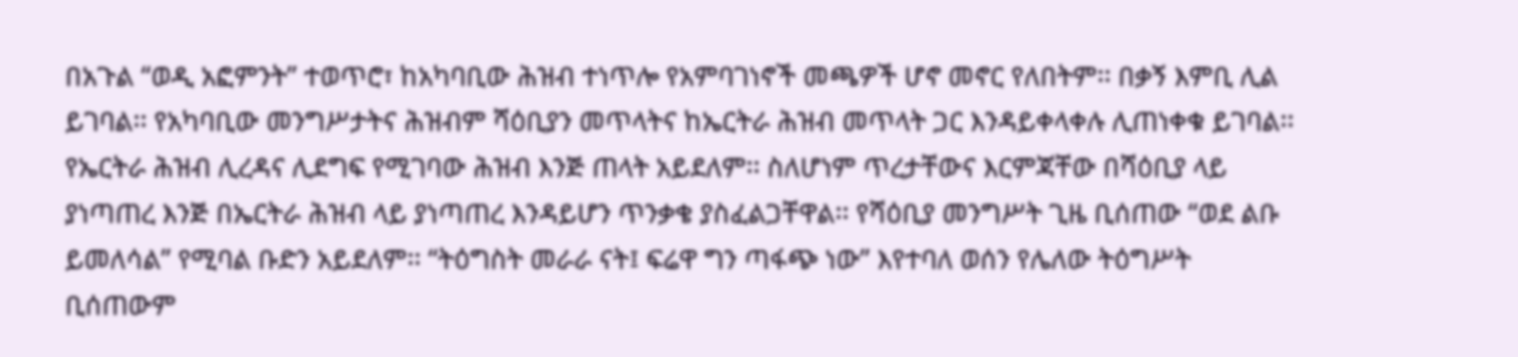በአጉል “ወዲ አፎምንት” ተወጥሮ፣ ከአካባቢው ሕዝብ ተነጥሎ የአምባገነኖች መጫዎች ሆኖ መኖር የለበትም፡፡ በቃኝ እምቢ ሊል ይገባል፡፡ የአካባቢው መንግሥታትና ሕዝብም ሻዕቢያን መጥላትና ከኤርትራ ሕዝብ መጥላት ጋር እንዳይቀላቀሉ ሊጠነቀቁ ይገባል፡፡ የኤርትራ ሕዝብ ሊረዳና ሊደግፍ የሚገባው ሕዝብ እንጅ ጠላት አይደለም፡፡ ስለሆነም ጥረታቸውና እርምጃቸው በሻዕቢያ ላይ ያነጣጠረ እንጅ በኤርትራ ሕዝብ ላይ ያነጣጠረ እንዳይሆን ጥንቃቄ ያስፈልጋቸዋል፡፡ የሻዕቢያ መንግሥት ጊዜ ቢሰጠው “ወደ ልቡ ይመለሳል” የሚባል ቡድን አይደለም፡፡ “ትዕግስት መራራ ናት፤ ፍሬዋ ግን ጣፋጭ ነው” እየተባለ ወሰን የሌለው ትዕግሥት ቢሰጠውም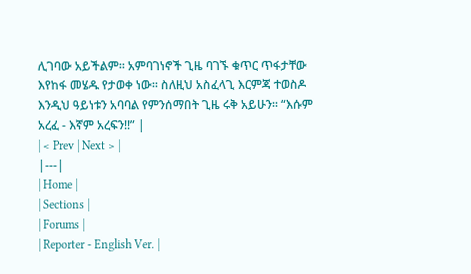ሊገባው አይችልም፡፡ አምባገነኖች ጊዜ ባገኙ ቁጥር ጥፋታቸው እየከፋ መሄዱ የታወቀ ነው፡፡ ስለዚህ አስፈላጊ እርምጃ ተወስዶ እንዲህ ዓይነቱን አባባል የምንሰማበት ጊዜ ሩቅ አይሁን፡፡ “እሱም አረፈ - እኛም አረፍን!!” |
| < Prev | Next > |
|---|
| Home |
| Sections |
| Forums |
| Reporter - English Ver. |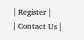| Register |
| Contact Us |